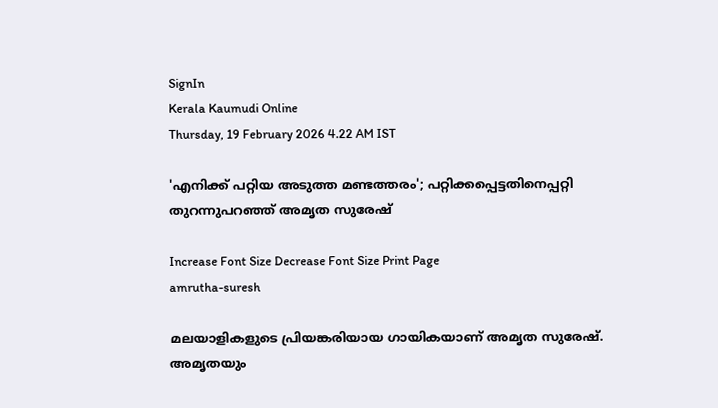SignIn
Kerala Kaumudi Online
Thursday, 19 February 2026 4.22 AM IST

'എനിക്ക് പറ്റിയ അടുത്ത മണ്ടത്തരം'; പറ്റിക്കപ്പെട്ടതിനെപ്പറ്റി തുറന്നുപറഞ്ഞ് അമൃത സുരേഷ്

Increase Font Size Decrease Font Size Print Page
amrutha-suresh

മലയാളികളുടെ പ്രിയങ്കരിയായ ഗായികയാണ് അമൃത സുരേഷ്. അമൃതയും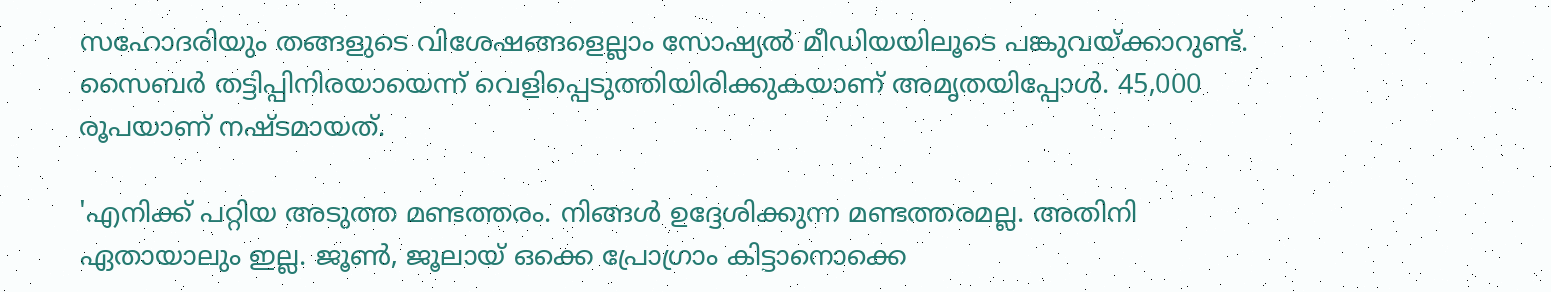സഹോദരിയും തങ്ങളുടെ വിശേഷങ്ങളെല്ലാം സോഷ്യൽ മീഡിയയിലൂടെ പങ്കുവയ്ക്കാറുണ്ട്. സൈബർ തട്ടിപ്പിനിരയായെന്ന് വെളിപ്പെടുത്തിയിരിക്കുകയാണ് അമൃതയിപ്പോൾ. 45,000 രൂപയാണ് നഷ്ടമായത്.

'എനിക്ക് പറ്റിയ അടുത്ത മണ്ടത്തരം. നിങ്ങൾ ഉദ്ദേശിക്കുന്ന മണ്ടത്തരമല്ല. അതിനി ഏതായാലും ഇല്ല. ജൂൺ, ജൂലായ് ഒക്കെ പ്രോഗ്രാം കിട്ടാനൊക്കെ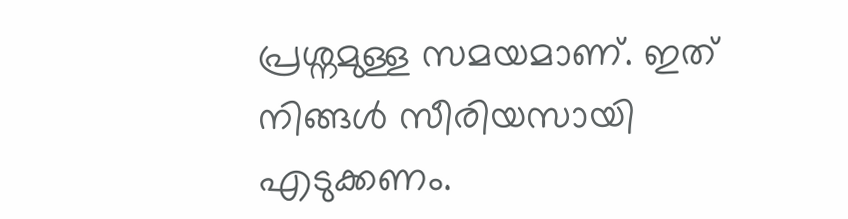പ്രശ്നമുള്ള സമയമാണ്. ഇത് നിങ്ങൾ സീരിയസായി എടുക്കണം.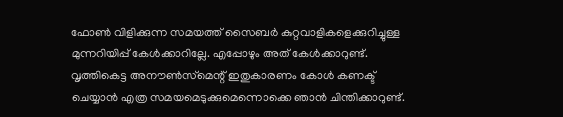ഫോൺ വിളിക്കുന്ന സമയത്ത് സൈബർ കുറ്റവാളികളെക്കുറിച്ചുള്ള മുന്നറിയിപ്പ് കേൾക്കാറില്ലേ. എപ്പോഴും അത് കേൾക്കാറുണ്ട്. വൃത്തികെട്ട അനൗൺസ്‌മെന്റ് ഇതുകാരണം കോൾ കണക്ട് ചെയ്യാൻ എത്ര സമയമെടുക്കുമെന്നൊക്കെ ഞാൻ ചിന്തിക്കാറുണ്ട്.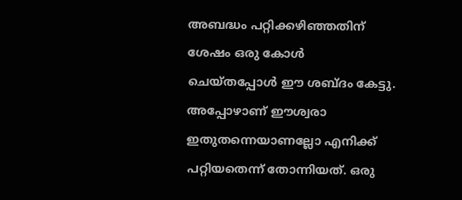അബദ്ധം പറ്റിക്കഴിഞ്ഞതിന് ശേഷം ഒരു കോൾ ചെയ്തപ്പോൾ ഈ ശബ്ദം കേട്ടു. അപ്പോഴാണ് ഈശ്വരാ ഇതുതന്നെയാണല്ലോ എനിക്ക് പറ്റിയതെന്ന് തോന്നിയത്. ഒരു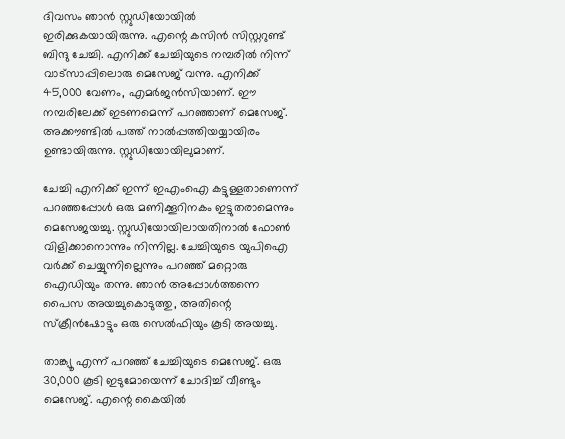ദിവസം ഞാൻ സ്റ്റുഡിയോയിൽ ഇരിക്കുകയായിരുന്നു. എന്റെ കസിൻ സിസ്റ്ററുണ്ട് ബിന്ദു ചേച്ചി. എനിക്ക് ചേച്ചിയുടെ നമ്പരിൽ നിന്ന് വാട്സാപ്പിലൊരു മെസേജ് വന്നു. എനിക്ക് 45,000 വേണം, എമർജൻസിയാണ്. ഈ നമ്പരിലേക്ക് ഇടണമെന്ന് പറഞ്ഞാണ് മെസേജ്. അക്കൗണ്ടിൽ പത്ത് നാൽപ്പത്തിയയ്യായിരം ഉണ്ടായിരുന്നു. സ്റ്റുഡിയോയിലുമാണ്.

ചേച്ചി എനിക്ക് ഇന്ന് ഇഎംഐ കട്ടുള്ളതാണെന്ന് പറഞ്ഞപ്പോൾ ഒരു മണിക്കൂറിനകം ഇട്ടുതരാമെന്നും മെസേജയച്ചു. സ്റ്റുഡിയോയിലായതിനാൽ ഫോൺ വിളിക്കാനൊന്നും നിന്നില്ല. ചേച്ചിയുടെ യുപിഐ വർക്ക് ചെയ്യുന്നില്ലെന്നും പറഞ്ഞ് മറ്റൊരു ഐഡിയും തന്നു. ഞാൻ അപ്പോൾത്തന്നെ പൈസ അയച്ചുകൊടുത്തു, അതിന്റെ സ്‌ക്രീൻഷോട്ടും ഒരു സെൽഫിയും കൂടി അയച്ചു.

താങ്ക്യൂ എന്ന് പറഞ്ഞ് ചേച്ചിയുടെ മെസേജ്. ഒരു 30,000 കൂടി ഇടുമോയെന്ന് ചോദിച്ച് വീണ്ടും മെസേജ്. എന്റെ കൈയിൽ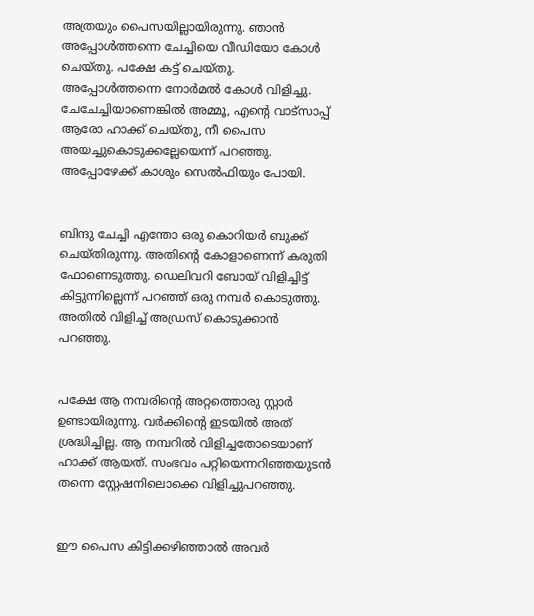അത്രയും പൈസയില്ലായിരുന്നു. ഞാൻ അപ്പോൾത്തന്നെ ചേച്ചിയെ വീഡിയോ കോൾ ചെയ്തു. പക്ഷേ കട്ട് ചെയ്തു. അപ്പോൾത്തന്നെ നോർമൽ കോൾ വിളിച്ചു. ചേചേച്ചിയാണെങ്കിൽ അമ്മൂ, എന്റെ വാട്സാപ്പ് ആരോ ഹാക്ക് ചെയ്തു, നീ പൈസ അയച്ചുകൊടുക്കല്ലേയെന്ന് പറഞ്ഞു. അപ്പോഴേക്ക് കാശും സെൽഫിയും പോയി.


ബിന്ദു ചേച്ചി എന്തോ ഒരു കൊറിയർ ബുക്ക് ചെയ്തിരുന്നു. അതിന്റെ കോളാണെന്ന് കരുതി ഫോണെടുത്തു. ഡെലിവറി ബോയ് വിളിച്ചിട്ട് കിട്ടുന്നില്ലെന്ന് പറഞ്ഞ് ഒരു നമ്പർ കൊടുത്തു. അതിൽ വിളിച്ച് അഡ്രസ് കൊടുക്കാൻ പറഞ്ഞു.


പക്ഷേ ആ നമ്പരിന്റെ അറ്റത്തൊരു സ്റ്റാർ ഉണ്ടായിരുന്നു. വർക്കിന്റെ ഇടയിൽ അത് ശ്രദ്ധിച്ചില്ല. ആ നമ്പറിൽ വിളിച്ചതോടെയാണ് ഹാക്ക് ആയത്. സംഭവം പറ്റിയെന്നറിഞ്ഞയുടൻ തന്നെ സ്റ്റേഷനിലൊക്കെ വിളിച്ചുപറഞ്ഞു.


ഈ പൈസ കിട്ടിക്കഴിഞ്ഞാൽ അവർ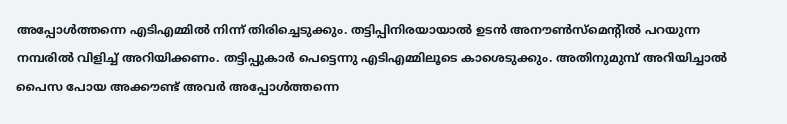അപ്പോൾത്തന്നെ എടിഎമ്മിൽ നിന്ന് തിരിച്ചെടുക്കും. തട്ടിപ്പിനിരയായാൽ ഉടൻ അനൗൺസ്‌മെന്റിൽ പറയുന്ന നമ്പരിൽ വിളിച്ച് അറിയിക്കണം. തട്ടിപ്പുകാർ പെട്ടെന്നു എടിഎമ്മിലൂടെ കാശെടുക്കും. അതിനുമുമ്പ് അറിയിച്ചാൽ പൈസ പോയ അക്കൗണ്ട് അവർ അപ്പോൾത്തന്നെ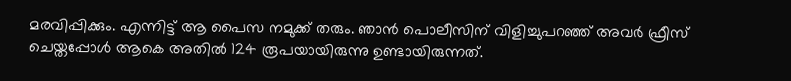മരവിപ്പിക്കും. എന്നിട്ട് ആ പൈസ നമുക്ക് തരും. ഞാൻ പൊലീസിന് വിളിച്ചുപറഞ്ഞ് അവർ ഫ്രീസ് ചെയ്തപ്പോൾ ആകെ അതിൽ 124 രൂപയായിരുന്നു ഉണ്ടായിരുന്നത്.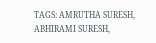TAGS: AMRUTHA SURESH, ABHIRAMI SURESH,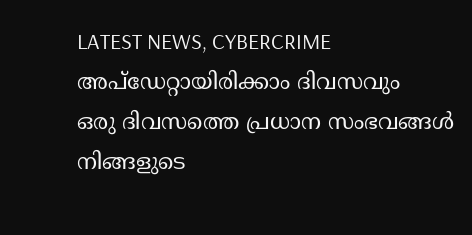LATEST NEWS, CYBERCRIME
അപ്ഡേറ്റായിരിക്കാം ദിവസവും
ഒരു ദിവസത്തെ പ്രധാന സംഭവങ്ങൾ നിങ്ങളുടെ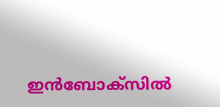ഇൻബോക്സിൽ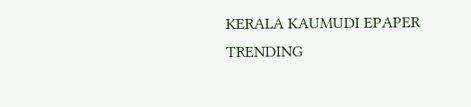KERALA KAUMUDI EPAPER
TRENDING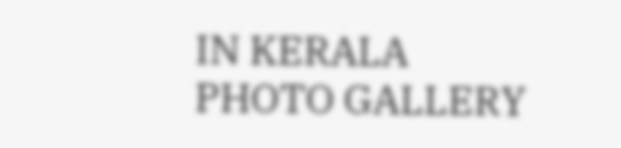IN KERALA
PHOTO GALLERY